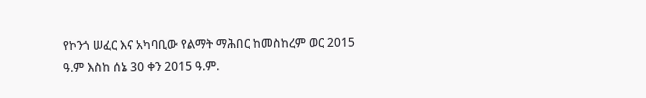የኮንጎ ሠፈር እና አካባቢው የልማት ማሕበር ከመስከረም ወር 2015 ዓ.ም እስከ ሰኔ 30 ቀን 2015 ዓ.ም.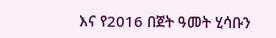እና የ2016 በጀት ዓመት ሂሳቡን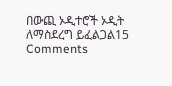በውጪ ኦዲተሮች ኦዲት ለማስደረግ ይፈልጋል15 Comments